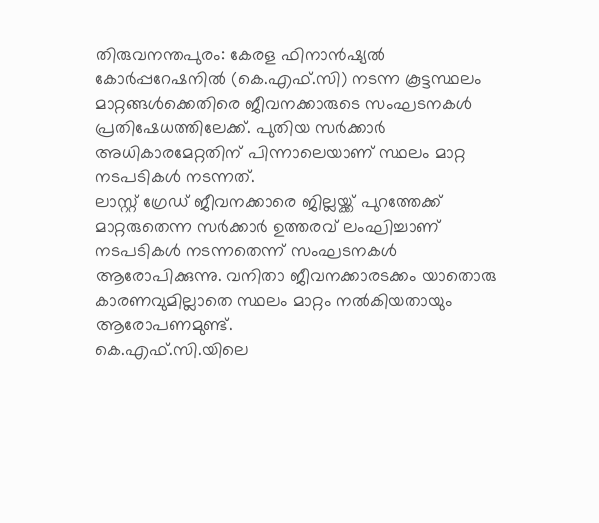തിരുവനന്തപുരം: കേരള ഫിനാൻഷ്യൽ കോർപ്പറേഷനിൽ (കെ.എഫ്.സി) നടന്ന കൂട്ടസ്ഥലം മാറ്റങ്ങൾക്കെതിരെ ജീവനക്കാരുടെ സംഘടനകൾ പ്രതിഷേധത്തിലേക്ക്. പുതിയ സർക്കാർ അധികാരമേറ്റതിന് പിന്നാലെയാണ് സ്ഥലം മാറ്റ നടപടികൾ നടന്നത്.
ലാസ്റ്റ് ഗ്രേഡ് ജീവനക്കാരെ ജില്ലയ്ക്ക് പുറത്തേക്ക് മാറ്റരുതെന്ന സർക്കാർ ഉത്തരവ് ലംഘിച്ചാണ് നടപടികൾ നടന്നതെന്ന് സംഘടനകൾ ആരോപിക്കുന്നു. വനിതാ ജീവനക്കാരടക്കം യാതൊരു കാരണവുമില്ലാതെ സ്ഥലം മാറ്റം നൽകിയതായും ആരോപണമുണ്ട്.
കെ.എഫ്.സി.യിലെ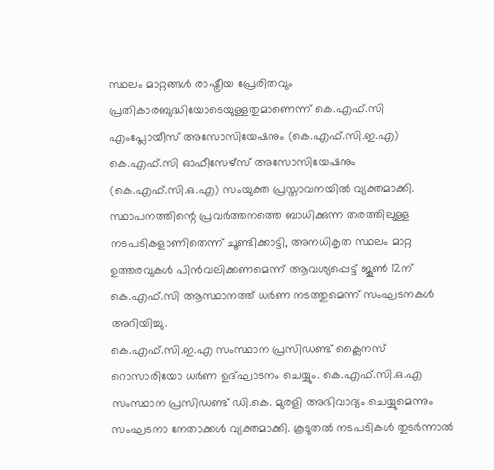സ്ഥലം മാറ്റങ്ങൾ രാഷ്ട്രീയ പ്രേരിതവും പ്രതികാരബുദ്ധിയോടെയുള്ളതുമാണെന്ന് കെ.എഫ്.സി എംപ്ലോയീസ് അസോസിയേഷനും (കെ.എഫ്.സി.ഇ.എ) കെ.എഫ്.സി ഓഫീസേഴ്സ് അസോസിയേഷനും (കെ.എഫ്.സി.ഒ.എ) സംയുക്ത പ്രസ്താവനയിൽ വ്യക്തമാക്കി.
സ്ഥാപനത്തിന്റെ പ്രവർത്തനത്തെ ബാധിക്കുന്ന തരത്തിലുള്ള നടപടികളാണിതെന്ന് ചൂണ്ടിക്കാട്ടി, അനധികൃത സ്ഥലം മാറ്റ ഉത്തരവുകൾ പിൻവലിക്കണമെന്ന് ആവശ്യപ്പെട്ട് ജൂൺ 12ന് കെ.എഫ്.സി ആസ്ഥാനത്ത് ധർണ നടത്തുമെന്ന് സംഘടനകൾ അറിയിച്ചു.
കെ.എഫ്.സി.ഇ.എ സംസ്ഥാന പ്രസിഡണ്ട് ക്ലൈനസ് റൊസാരിയോ ധർണ ഉദ്ഘാടനം ചെയ്യും. കെ.എഫ്.സി.ഒ.എ സംസ്ഥാന പ്രസിഡണ്ട് ഡി.കെ. മുരളി അഭിവാദ്യം ചെയ്യുമെന്നും സംഘടനാ നേതാക്കൾ വ്യക്തമാക്കി. കൂടുതൽ നടപടികൾ തുടർന്നാൽ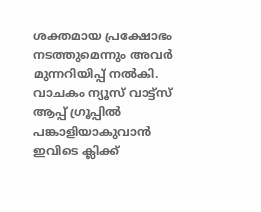ശക്തമായ പ്രക്ഷോഭം നടത്തുമെന്നും അവർ മുന്നറിയിപ്പ് നൽകി.
വാചകം ന്യൂസ് വാട്ട്സ് ആപ്പ് ഗ്രൂപ്പിൽ പങ്കാളിയാകുവാൻ
ഇവിടെ ക്ലിക്ക്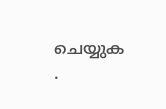ചെയ്യുക
.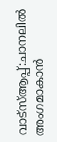വാട്സ്ആപ്പ്:ചാനലിൽ അംഗമാകാൻ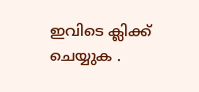ഇവിടെ ക്ലിക്ക് ചെയ്യുക .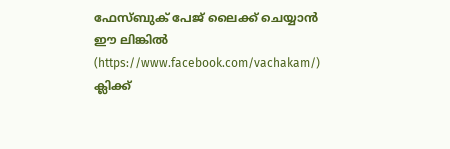ഫേസ്ബുക് പേജ് ലൈക്ക് ചെയ്യാൻ ഈ ലിങ്കിൽ (https://www.facebook.com/vachakam/) ക്ലിക്ക്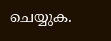ചെയ്യുക.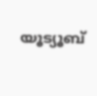യൂട്യൂബ്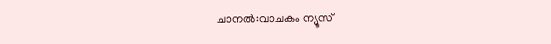ചാനൽ:വാചകം ന്യൂസ്